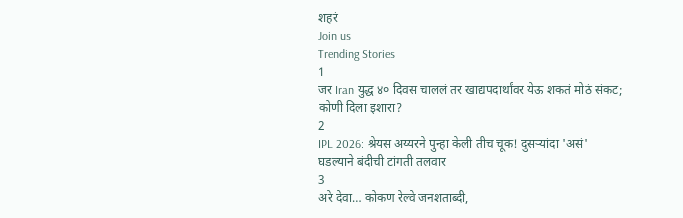शहरं
Join us
Trending Stories
1
जर Iran युद्ध ४० दिवस चाललं तर खाद्यपदार्थांवर येऊ शकतं मोठं संकट; कोणी दिला इशारा?
2
IPL 2026: श्रेयस अय्यरने पुन्हा केली तीच चूक! दुसऱ्यांदा 'असं' घडल्याने बंदीची टांगती तलवार
3
अरे देवा… कोकण रेल्वे जनशताब्दी,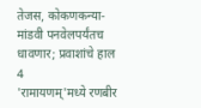तेजस, कोकणकन्या-मांडवी पनवेलपर्यंतच धावणार; प्रवाशांचे हाल
4
'रामायणम्'मध्ये रणबीर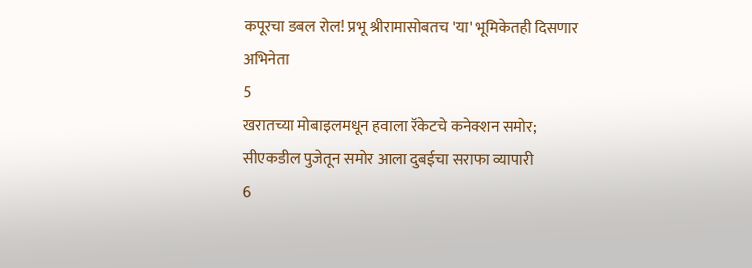कपूरचा डबल रोल! प्रभू श्रीरामासोबतच 'या' भूमिकेतही दिसणार अभिनेता
5
खरातच्या मोबाइलमधून हवाला रॅकेटचे कनेक्शन समोर; सीएकडील पुजेतून समोर आला दुबईचा सराफा व्यापारी
6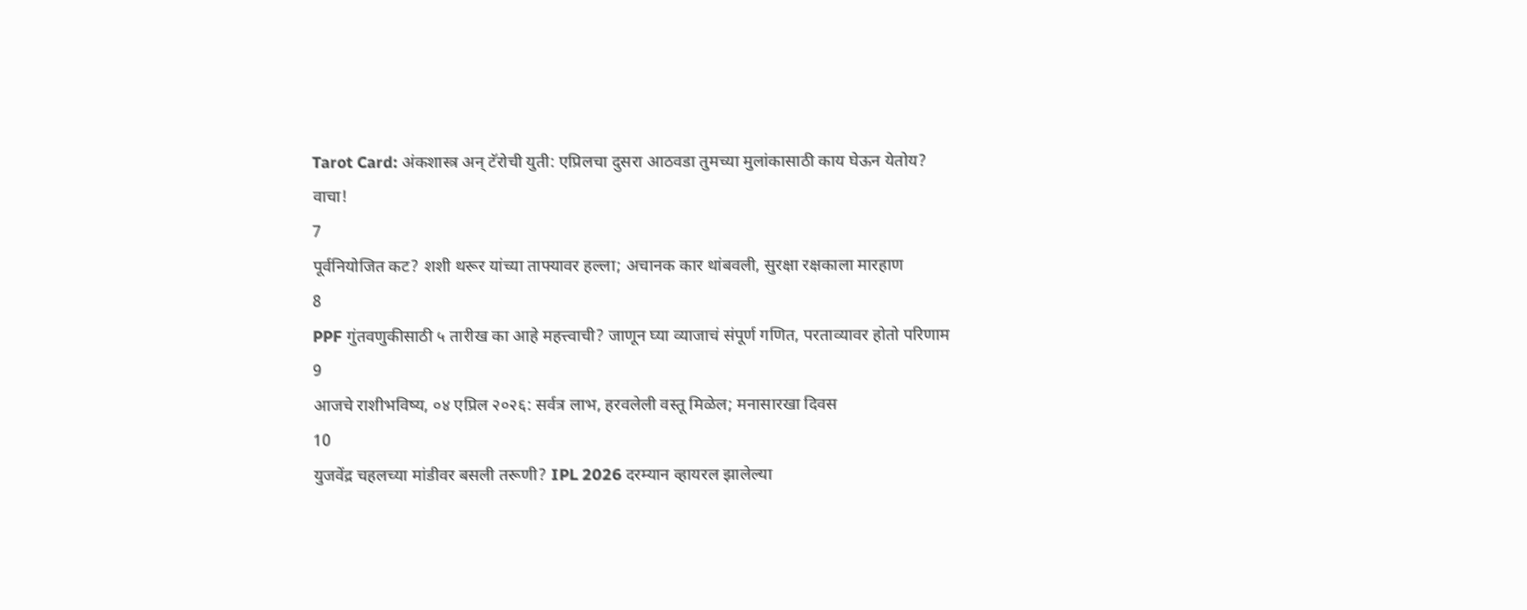Tarot Card: अंकशास्त्र अन् टॅरोची युती: एप्रिलचा दुसरा आठवडा तुमच्या मुलांकासाठी काय घेऊन येतोय? वाचा!
7
पूर्वनियोजित कट? शशी थरूर यांच्या ताफ्यावर हल्ला; अचानक कार थांबवली, सुरक्षा रक्षकाला मारहाण
8
PPF गुंतवणुकीसाठी ५ तारीख का आहे महत्त्वाची? जाणून घ्या व्याजाचं संपूर्ण गणित, परताव्यावर होतो परिणाम
9
आजचे राशीभविष्य, ०४ एप्रिल २०२६: सर्वत्र लाभ, हरवलेली वस्तू मिळेल; मनासारखा दिवस
10
युजवेंद्र चहलच्या मांडीवर बसली तरूणी? IPL 2026 दरम्यान व्हायरल झालेल्या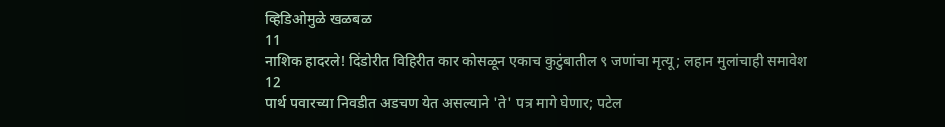व्हिडिओमुळे खळबळ
11
नाशिक हादरले! दिंडोरीत विहिरीत कार कोसळून एकाच कुटुंबातील ९ जणांचा मृत्यू; लहान मुलांचाही समावेश
12
पार्थ पवारच्या निवडीत अडचण येत असल्याने 'ते' पत्र मागे घेणार; पटेल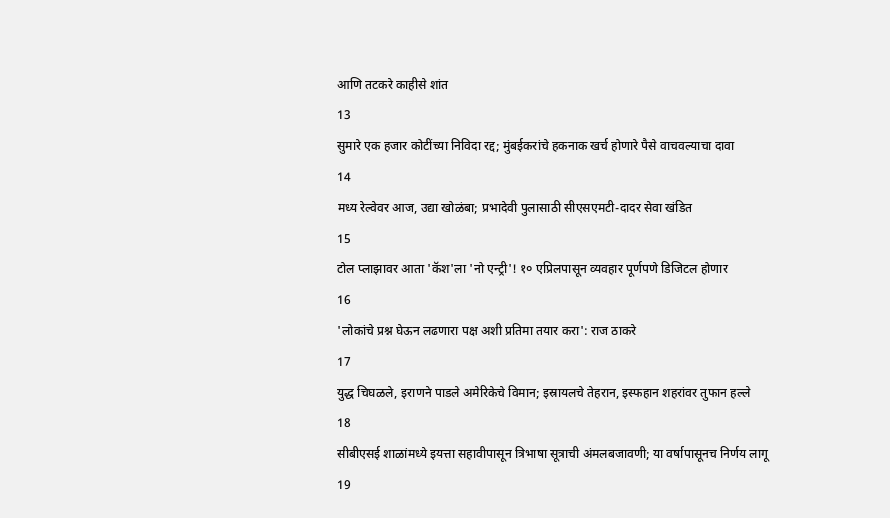आणि तटकरे काहीसे शांत
13
सुमारे एक हजार कोटींच्या निविदा रद्द; मुंबईकरांचे हकनाक खर्च होणारे पैसे वाचवल्याचा दावा
14
मध्य रेल्वेवर आज, उद्या खोळंबा; प्रभादेवी पुलासाठी सीएसएमटी-दादर सेवा खंडित
15
टोल प्लाझावर आता 'कॅश'ला 'नो एन्ट्री'! १० एप्रिलपासून व्यवहार पूर्णपणे डिजिटल होणार
16
'लोकांचे प्रश्न घेऊन लढणारा पक्ष अशी प्रतिमा तयार करा': राज ठाकरे
17
युद्ध चिघळले, इराणने पाडले अमेरिकेचे विमान; इस्रायलचे तेहरान, इस्फहान शहरांवर तुफान हल्ले
18
सीबीएसई शाळांमध्ये इयत्ता सहावीपासून त्रिभाषा सूत्राची अंमलबजावणी; या वर्षापासूनच निर्णय लागू
19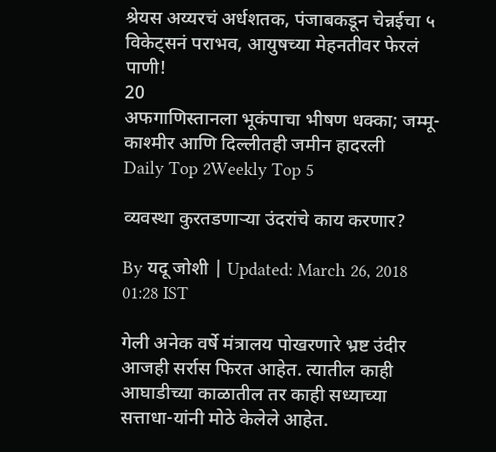श्रेयस अय्यरचं अर्धशतक, पंजाबकडून चेन्नईचा ५ विकेट्सनं पराभव, आयुषच्या मेहनतीवर फेरलं पाणी!
20
अफगाणिस्तानला भूकंपाचा भीषण धक्का; जम्मू-काश्मीर आणि दिल्लीतही जमीन हादरली
Daily Top 2Weekly Top 5

व्यवस्था कुरतडणाऱ्या उंदरांचे काय करणार?

By यदू जोशी | Updated: March 26, 2018 01:28 IST

गेली अनेक वर्षे मंत्रालय पोखरणारे भ्रष्ट उंदीर आजही सर्रास फिरत आहेत. त्यातील काही आघाडीच्या काळातील तर काही सध्याच्या सत्ताधा-यांनी मोठे केलेले आहेत.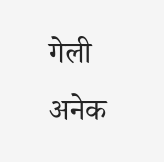गेली अनेक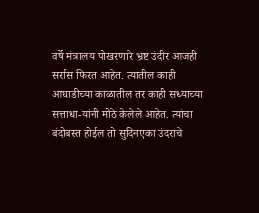वर्षे मंत्रालय पोखरणारे भ्रष्ट उंदीर आजही सर्रास फिरत आहेत. त्यातील काही आघाडीच्या काळातील तर काही सध्याच्या सत्ताधा-यांनी मोठे केलेले आहेत. त्यांचा बंदोबस्त होईल तो सुदिनएका उंदराचे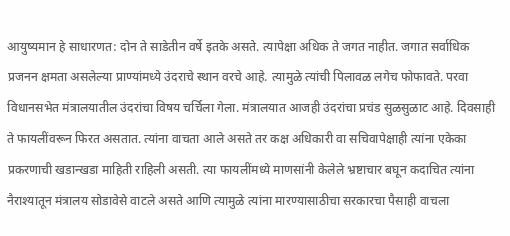आयुष्यमान हे साधारणत: दोन ते साडेतीन वर्षे इतके असते. त्यापेक्षा अधिक ते जगत नाहीत. जगात सर्वाधिक प्रजनन क्षमता असलेल्या प्राण्यांमध्ये उंदराचे स्थान वरचे आहे. त्यामुळे त्यांची पिलावळ लगेच फोफावते. परवा विधानसभेत मंत्रालयातील उंदरांचा विषय चर्चिला गेला. मंत्रालयात आजही उंदरांचा प्रचंड सुळसुळाट आहे. दिवसाही ते फायलींवरून फिरत असतात. त्यांना वाचता आले असते तर कक्ष अधिकारी वा सचिवापेक्षाही त्यांना एकेका प्रकरणाची खडान्खडा माहिती राहिली असती. त्या फायलींमध्ये माणसांनी केलेले भ्रष्टाचार बघून कदाचित त्यांना नैराश्यातून मंत्रालय सोडावेसे वाटले असते आणि त्यामुळे त्यांना मारण्यासाठीचा सरकारचा पैसाही वाचला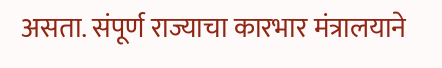असता. संपूर्ण राज्याचा कारभार मंत्रालयाने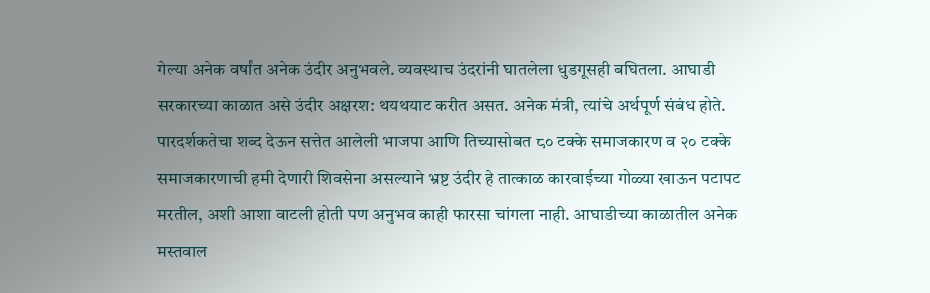गेल्या अनेक वर्षांत अनेक उंदीर अनुभवले. व्यवस्थाच उंदरांनी घातलेला धुडगूसही बघितला. आघाडी सरकारच्या काळात असे उंदीर अक्षरश: थयथयाट करीत असत. अनेक मंत्री, त्यांचे अर्थपूर्ण संबंध होते. पारदर्शकतेचा शब्द देऊन सत्तेत आलेली भाजपा आणि तिच्यासोबत ८० टक्के समाजकारण व २० टक्के समाजकारणाची हमी देणारी शिवसेना असल्याने भ्रष्ट उंदीर हे तात्काळ कारवाईच्या गोळ्या खाऊन पटापट मरतील, अशी आशा वाटली होती पण अनुभव काही फारसा चांगला नाही. आघाडीच्या काळातील अनेक मस्तवाल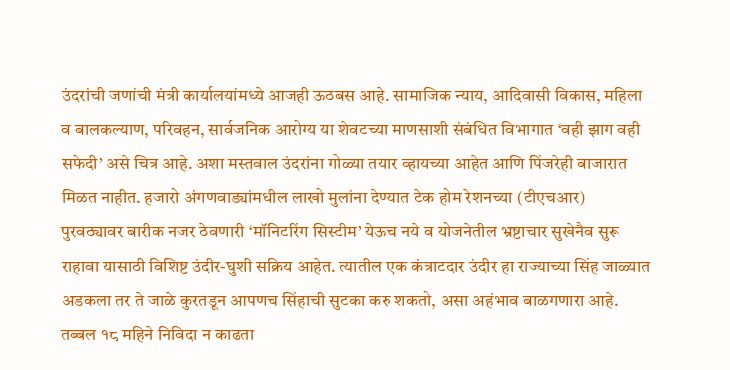उंदरांची जणांची मंत्री कार्यालयांमध्ये आजही ऊठबस आहे. सामाजिक न्याय, आदिवासी विकास, महिला व बालकल्याण, परिवहन, सार्वजनिक आरोग्य या शेवटच्या माणसाशी संबंधित विभागात ‘वही झाग वही सफेदी’ असे चित्र आहे. अशा मस्तवाल उंदरांना गोळ्या तयार व्हायच्या आहेत आणि पिंजरेही बाजारात मिळत नाहीत. हजारो अंगणवाड्यांमधील लाखो मुलांना देण्यात टेक होम रेशनच्या (टीएचआर) पुरवठ्यावर बारीक नजर ठेवणारी ‘मॉनिटरिंग सिस्टीम’ येऊच नये व योजनेतील भ्रष्टाचार सुखेनैव सुरू राहावा यासाठी विशिष्ट उंदीर-घुशी सक्रिय आहेत. त्यातील एक कंत्राटदार उंदीर हा राज्याच्या सिंह जाळ्यात अडकला तर ते जाळे कुरतडून आपणच सिंहाची सुटका करु शकतो, असा अहंभाव बाळगणारा आहे. तब्बल १८ महिने निविदा न काढता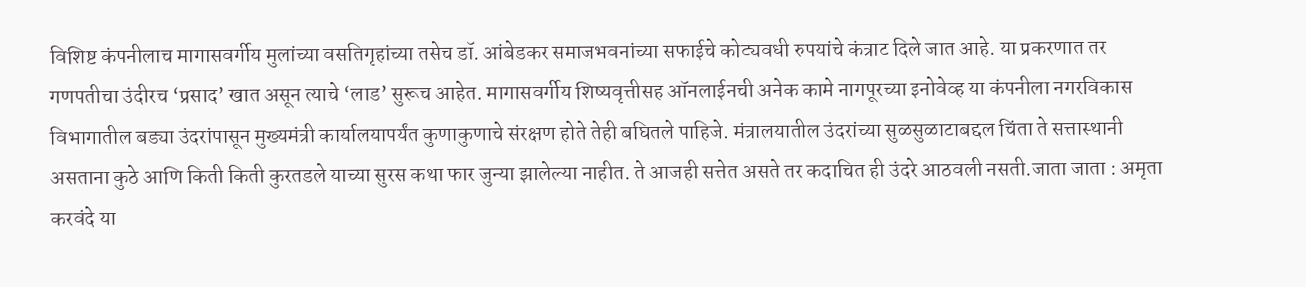विशिष्ट कंपनीलाच मागासवर्गीय मुलांच्या वसतिगृहांच्या तसेच डॉ. आंबेडकर समाजभवनांच्या सफाईचे कोट्यवधी रुपयांचे कंत्राट दिले जात आहे. या प्रकरणात तर गणपतीचा उंदीरच ‘प्रसाद’ खात असून त्याचे ‘लाड’ सुरूच आहेत. मागासवर्गीय शिष्यवृत्तीसह ऑनलाईनची अनेक कामे नागपूरच्या इनोवेव्ह या कंपनीला नगरविकास विभागातील बड्या उंदरांपासून मुख्यमंत्री कार्यालयापर्यंत कुणाकुणाचे संरक्षण होते तेही बघितले पाहिजे. मंत्रालयातील उंदरांच्या सुळसुळाटाबद्दल चिंता ते सत्तास्थानी असताना कुठे आणि किती किती कुरतडले याच्या सुरस कथा फार जुन्या झालेल्या नाहीत. ते आजही सत्तेत असते तर कदाचित ही उंदरे आठवली नसती.जाता जाता : अमृता करवंदे या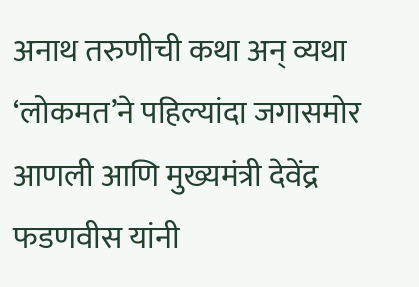अनाथ तरुणीची कथा अन् व्यथा ‘लोकमत’ने पहिल्यांदा जगासमोर आणली आणि मुख्यमंत्री देवेंद्र फडणवीस यांनी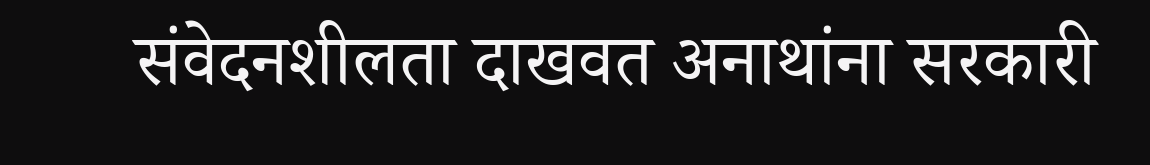संवेदनशीलता दाखवत अनाथांना सरकारी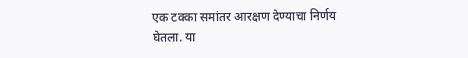एक टक्का समांतर आरक्षण देण्याचा निर्णय घेतला. या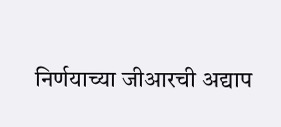निर्णयाच्या जीआरची अद्याप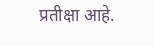प्रतीक्षा आहे.